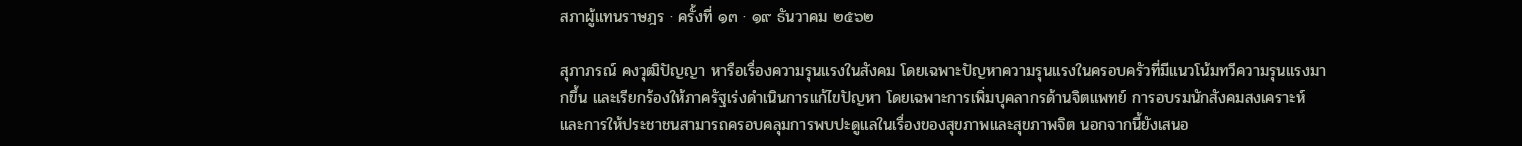สภาผู้แทนราษฎร · ครั้งที่ ๑๓ · ๑๙ ธันวาคม ๒๕๖๒

สุภาภรณ์ คงวุฒิปัญญา หารือเรื่องความรุนแรงในสังคม โดยเฉพาะปัญหาความรุนแรงในครอบครัวที่มีแนวโน้มทวีความรุนแรงมากขึ้น และเรียกร้องให้ภาครัฐเร่งดำเนินการแก้ไขปัญหา โดยเฉพาะการเพิ่มบุคลากรด้านจิตแพทย์ การอบรมนักสังคมสงเคราะห์ และการให้ประชาชนสามารถครอบคลุมการพบปะดูแลในเรื่องของสุขภาพและสุขภาพจิต นอกจากนี้ยังเสนอ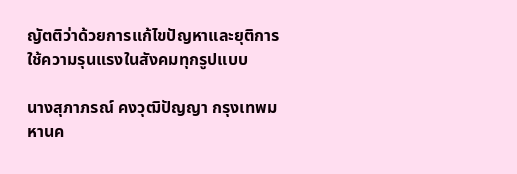ญัตติว่าด้วยการแก้ไขปัญหาและยุติการใช้ความรุนแรงในสังคมทุกรูปแบบ

นางสุภาภรณ์ คงวุฒิปัญญา กรุงเทพมหานค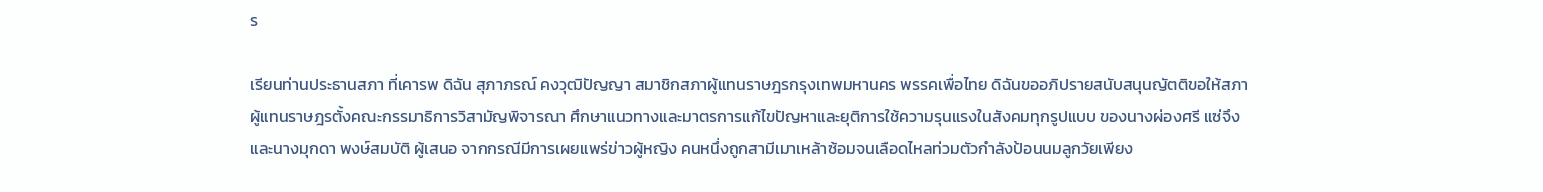ร

เรียนท่านประธานสภา ที่เคารพ ดิฉัน สุภาภรณ์ คงวุฒิปัญญา สมาชิกสภาผู้แทนราษฎรกรุงเทพมหานคร พรรคเพื่อไทย ดิฉันขออภิปรายสนับสนุนญัตติขอให้สภาผู้แทนราษฎรตั้งคณะกรรมาธิการวิสามัญพิจารณา ศึกษาแนวทางและมาตรการแก้ไขปัญหาและยุติการใช้ความรุนแรงในสังคมทุกรูปแบบ ของนางผ่องศรี แซ่จึง และนางมุกดา พงษ์สมบัติ ผู้เสนอ จากกรณีมีการเผยแพร่ข่าวผู้หญิง คนหนึ่งถูกสามีเมาเหล้าซ้อมจนเลือดไหลท่วมตัวกำลังป้อนนมลูกวัยเพียง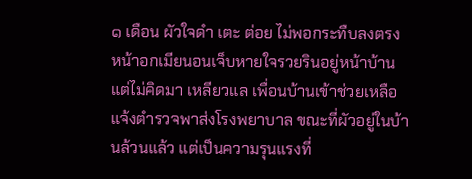๑ เดือน ผัวใจดำ เตะ ต่อย ไม่พอกระทืบลงตรงหน้าอกเมียนอนเจ็บหายใจรวยรินอยู่หน้าบ้านแต่ไม่คิดมา เหลียวแล เพื่อนบ้านเข้าช่วยเหลือแจ้งตำรวจพาส่งโรงพยาบาล ขณะที่ผัวอยู่ในบ้านล้วนแล้ว แต่เป็นความรุนแรงที่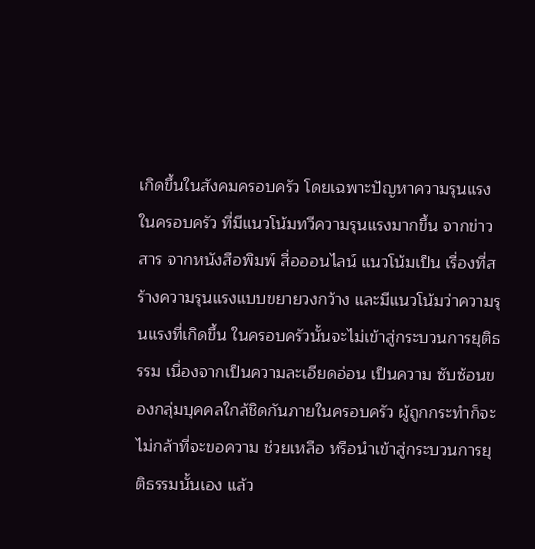เกิดขึ้นในสังคมครอบครัว โดยเฉพาะปัญหาความรุนแรงในครอบครัว ที่มีแนวโน้มทวีความรุนแรงมากขึ้น จากข่าวสาร จากหนังสือพิมพ์ สื่อออนไลน์ แนวโน้มเป็น เรื่องที่สร้างความรุนแรงแบบขยายวงกว้าง และมีแนวโน้มว่าความรุนแรงที่เกิดขึ้น ในครอบครัวนั้นจะไม่เข้าสู่กระบวนการยุติธรรม เนื่องจากเป็นความละเอียดอ่อน เป็นความ ซับซ้อนของกลุ่มบุคคลใกล้ชิดกันภายในครอบครัว ผู้ถูกกระทำก็จะไม่กล้าที่จะขอความ ช่วยเหลือ หรือนำเข้าสู่กระบวนการยุติธรรมนั้นเอง แล้ว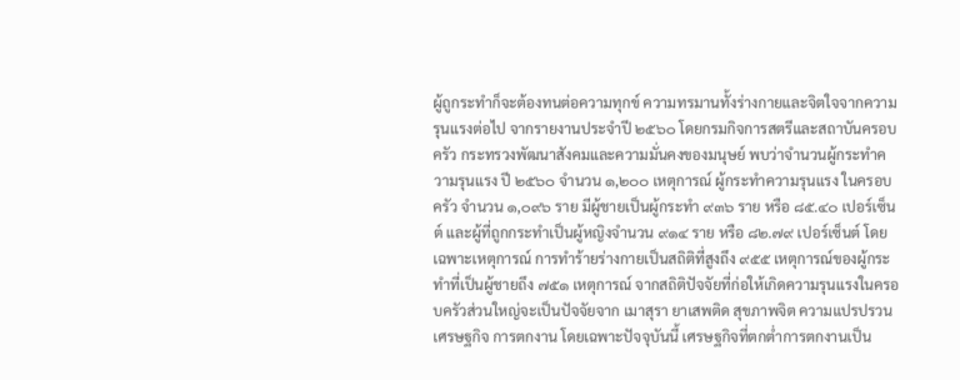ผู้ถูกระทำก็จะต้องทนต่อความทุกข์ ความทรมานทั้งร่างกายและจิตใจจากความรุนแรงต่อไป จากรายงานประจำปี ๒๕๖๐ โดยกรมกิจการสตรีและสถาบันครอบครัว กระทรวงพัฒนาสังคมและความมั่นคงของมนุษย์ พบว่าจำนวนผู้กระทำความรุนแรง ปี ๒๕๖๐ จำนวน ๑,๒๐๐ เหตุการณ์ ผู้กระทำความรุนแรง ในครอบครัว จำนวน ๑,๐๙๖ ราย มีผู้ชายเป็นผู้กระทำ ๙๓๖ ราย หรือ ๘๕.๔๐ เปอร์เซ็นต์ และผู้ที่ถูกกระทำเป็นผู้หญิงจำนวน ๙๑๔ ราย หรือ ๘๒.๗๙ เปอร์เซ็นต์ โดยเฉพาะเหตุการณ์ การทำร้ายร่างกายเป็นสถิติที่สูงถึง ๙๕๕ เหตุการณ์ของผู้กระทำที่เป็นผู้ชายถึง ๗๕๑ เหตุการณ์ จากสถิติปัจจัยที่ก่อให้เกิดความรุนแรงในครอบครัวส่วนใหญ่จะเป็นปัจจัยจาก เมาสุรา ยาเสพติด สุขภาพจิต ความแปรปรวน เศรษฐกิจ การตกงาน โดยเฉพาะปัจจุบันนี้ เศรษฐกิจที่ตกต่ำการตกงานเป็น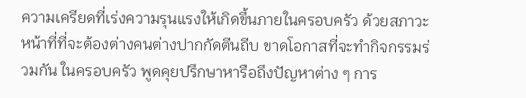ความเครียดที่เร่งความรุนแรงให้เกิดขึ้นภายในครอบครัว ด้วยสภาวะหน้าที่ที่จะต้องต่างคนต่างปากกัดตีนถีบ ขาดโอกาสที่จะทำกิจกรรมร่วมกัน ในครอบครัว พูดคุยปรึกษาหารือถึงปัญหาต่าง ๆ การ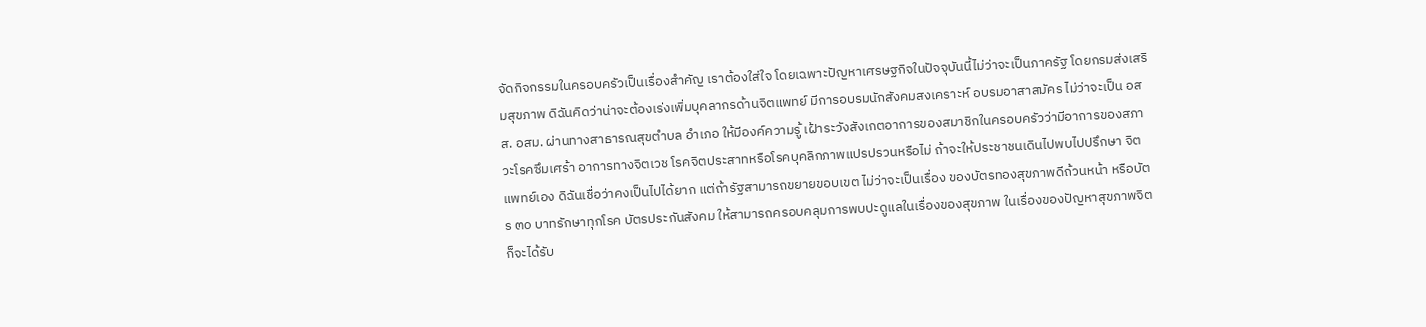จัดกิจกรรมในครอบครัวเป็นเรื่องสำคัญ เราต้องใส่ใจ โดยเฉพาะปัญหาเศรษฐกิจในปัจจุบันนี้ไม่ว่าจะเป็นภาครัฐ โดยกรมส่งเสริมสุขภาพ ดิฉันคิดว่าน่าจะต้องเร่งเพิ่มบุคลากรด้านจิตแพทย์ มีการอบรมนักสังคมสงเคราะห์ อบรมอาสาสมัคร ไม่ว่าจะเป็น อสส. อสม. ผ่านทางสาธารณสุขตำบล อำเภอ ให้มีองค์ความรู้ เฝ้าระวังสังเกตอาการของสมาชิกในครอบครัวว่ามีอาการของสภาวะโรคซึมเศร้า อาการทางจิตเวช โรคจิตประสาทหรือโรคบุคลิกภาพแปรปรวนหรือไม่ ถ้าจะให้ประชาชนเดินไปพบไปปรึกษา จิตแพทย์เอง ดิฉันเชื่อว่าคงเป็นไปได้ยาก แต่ถ้ารัฐสามารถขยายขอบเขต ไม่ว่าจะเป็นเรื่อง ของบัตรทองสุขภาพดีถ้วนหน้า หรือบัตร ๓๐ บาทรักษาทุกโรค บัตรประกันสังคม ให้สามารถครอบคลุมการพบปะดูแลในเรื่องของสุขภาพ ในเรื่องของปัญหาสุขภาพจิต ก็จะได้รับ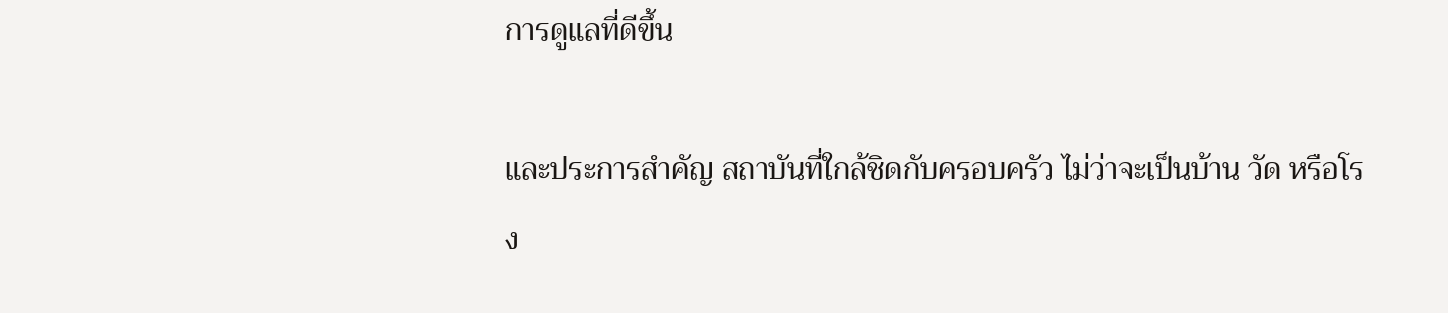การดูแลที่ดีขึ้น

และประการสำคัญ สถาบันที่ใกล้ชิดกับครอบครัว ไม่ว่าจะเป็นบ้าน วัด หรือโรง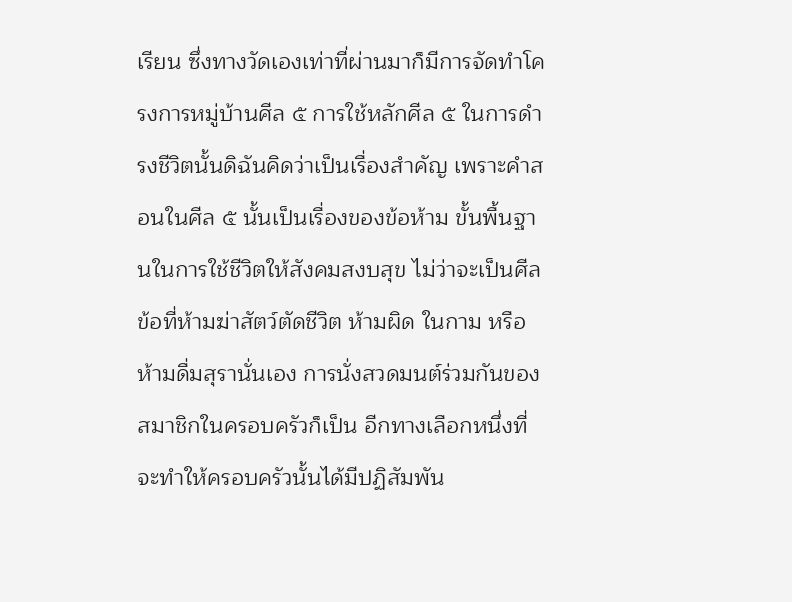เรียน ซึ่งทางวัดเองเท่าที่ผ่านมาก็มีการจัดทำโครงการหมู่บ้านศีล ๕ การใช้หลักศีล ๕ ในการดำรงชีวิตนั้นดิฉันคิดว่าเป็นเรื่องสำคัญ เพราะคำสอนในศีล ๕ นั้นเป็นเรื่องของข้อห้าม ขั้นพื้นฐานในการใช้ชีวิตให้สังคมสงบสุข ไม่ว่าจะเป็นศีลข้อที่ห้ามฆ่าสัตว์ตัดชีวิต ห้ามผิด ในกาม หรือห้ามดื่มสุรานั่นเอง การนั่งสวดมนต์ร่วมกันของสมาชิกในครอบครัวก็เป็น อีกทางเลือกหนึ่งที่จะทำให้ครอบครัวนั้นได้มีปฏิสัมพัน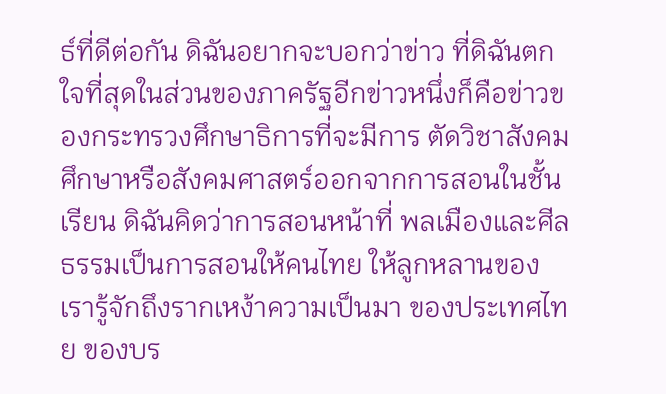ธ์ที่ดีต่อกัน ดิฉันอยากจะบอกว่าข่าว ที่ดิฉันตกใจที่สุดในส่วนของภาครัฐอีกข่าวหนึ่งก็คือข่าวของกระทรวงศึกษาธิการที่จะมีการ ตัดวิชาสังคมศึกษาหรือสังคมศาสตร์ออกจากการสอนในชั้นเรียน ดิฉันคิดว่าการสอนหน้าที่ พลเมืองและศีลธรรมเป็นการสอนให้คนไทย ให้ลูกหลานของเรารู้จักถึงรากเหง้าความเป็นมา ของประเทศไทย ของบร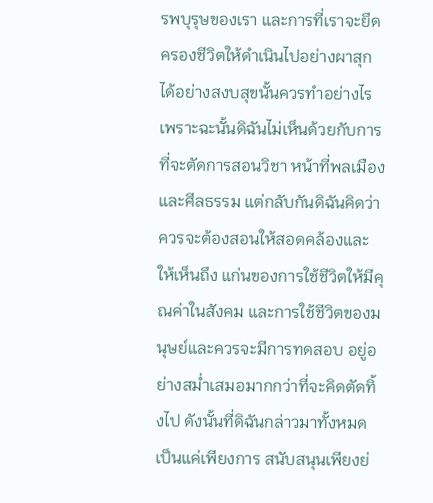รพบุรุษของเรา และการที่เราจะยึดครองชีวิตให้ดำเนินไปอย่างผาสุก ได้อย่างสงบสุขนั้นควรทำอย่างไร เพราะฉะนั้นดิฉันไม่เห็นด้วยกับการที่จะตัดการสอนวิชา หน้าที่พลเมืองและศีลธรรม แต่กลับกันดิฉันคิดว่าควรจะต้องสอนให้สอดคล้องและให้เห็นถึง แก่นของการใช้ชีวิตให้มีคุณค่าในสังคม และการใช้ชีวิตของมนุษย์และควรจะมีการทดสอบ อยู่อย่างสม่ำเสมอมากกว่าที่จะคิดตัดทิ้งไป ดังนั้นที่ดิฉันกล่าวมาทั้งหมดเป็นแค่เพียงการ สนับสนุนเพียงย่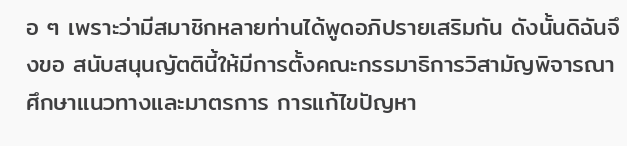อ ๆ เพราะว่ามีสมาชิกหลายท่านได้พูดอภิปรายเสริมกัน ดังนั้นดิฉันจึงขอ สนับสนุนญัตตินี้ให้มีการตั้งคณะกรรมาธิการวิสามัญพิจารณาศึกษาแนวทางและมาตรการ การแก้ไขปัญหา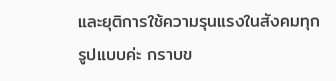และยุติการใช้ความรุนแรงในสังคมทุกรูปแบบค่ะ กราบข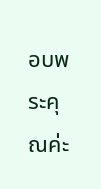อบพระคุณค่ะ